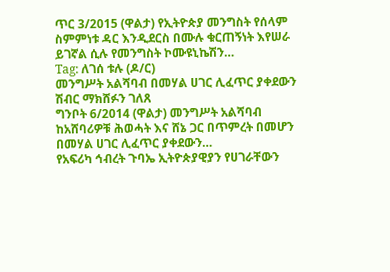ጥር 3/2015 (ዋልታ) የኢትዮጵያ መንግስት የሰላም ስምምነቱ ዳር እንዲደርስ በሙሉ ቁርጠኝነት እየሠራ ይገኛል ሲሉ የመንግስት ኮሙዩኒኬሽን…
Tag: ለገሰ ቱሉ (ዶ/ር)
መንግሥት አልሻባብ በመሃል ሀገር ሊፈጥር ያቀደውን ሽብር ማክሸፉን ገለጸ
ግንቦት 6/2014 (ዋልታ) መንግሥት አልሻባብ ከአሸባሪዎቹ ሕወሓት እና ሸኔ ጋር በጥምረት በመሆን በመሃል ሀገር ሊፈጥር ያቀደውን…
የአፍሪካ ኅብረት ጉባኤ ኢትዮጵያዊያን የሀገራቸውን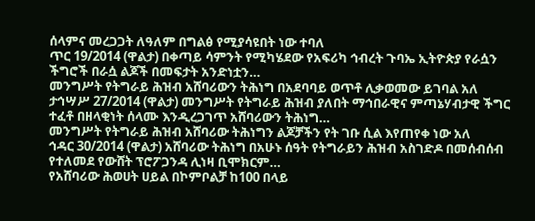ሰላምና መረጋጋት ለዓለም በግልፅ የሚያሳዩበት ነው ተባለ
ጥር 19/2014 (ዋልታ) በቀጣይ ሳምንት የሚካሄደው የአፍሪካ ኅብረት ጉባኤ ኢትዮጵያ የራሷን ችግሮች በራሷ ልጆች በመፍታት አንድነቷን…
መንግሥት የትግራይ ሕዝብ አሸባሪውን ትሕነግ በአደባባይ ወጥቶ ሊቃወመው ይገባል አለ
ታኅሣሥ 27/2014 (ዋልታ) መንግሥት የትግራይ ሕዝብ ያለበት ማኅበራዊና ምጣኔሃብታዊ ችግር ተፈቶ በዘላቂነት ሰላሙ እንዲረጋገጥ አሸባሪውን ትሕነግ…
መንግሥት የትግራይ ሕዝብ አሸባሪው ትሕነግን ልጆቻችን የት ገቡ ሲል እየጠየቀ ነው አለ
ኅዳር 30/2014 (ዋልታ) አሸባሪው ትሕነግ በአሁኑ ሰዓት የትግራይን ሕዝብ አስገድዶ በመሰብሰብ የተለመደ የውሸት ፕሮፖጋንዳ ሊነዛ ቢሞክርም…
የአሸባሪው ሕወሀት ሀይል በኮምቦልቻ ከ100 በላይ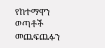የከተማዋን ወጣቶች መጨፍጨፉን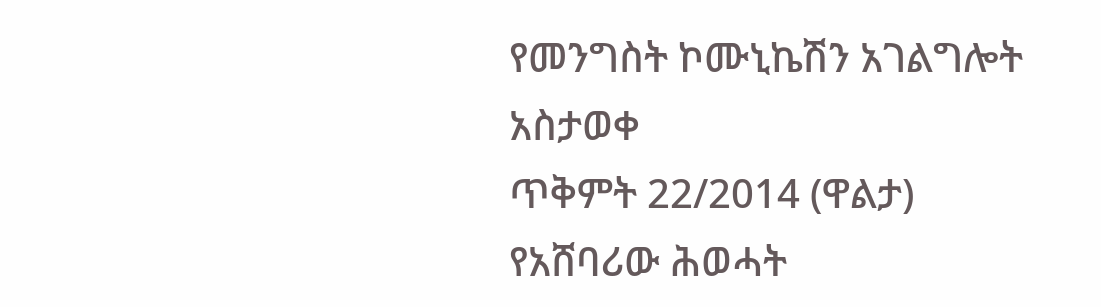የመንግስት ኮሙኒኬሽን አገልግሎት አስታወቀ
ጥቅምት 22/2014 (ዋልታ) የአሸባሪው ሕወሓት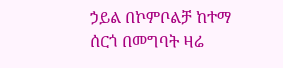ኃይል በኮምቦልቻ ከተማ ሰርጎ በመግባት ዛሬ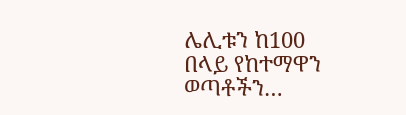ሌሊቱን ከ100 በላይ የከተማዋን ወጣቶችን…